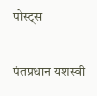पोस्ट्स

पंतप्रधान यशस्वी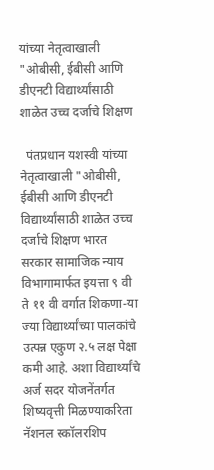यांच्या नेतृत्वाखाली "ओबीसी, ईबीसी आणि डीएनटी विद्यार्थ्यांसाठी शाळेत उच्च दर्जाचे शिक्षण

  पंतप्रधान यशस्वी यांच्या नेतृत्वाखाली "ओबीसी, ईबीसी आणि डीएनटी विद्यार्थ्यांसाठी शाळेत उच्च दर्जाचे शिक्षण भारत सरकार सामाजिक न्याय विभागामार्फत इयत्ता ९ वी ते ११ वी वर्गात शिकणा-या ज्या विद्यार्थ्यांच्या पालकांचे उत्पन्न एकुण २.५ लक्ष पेक्षा कमी आहे. अशा विद्यार्थ्यांचे अर्ज सदर योजनेंतर्गत शिष्यवृत्ती मिळण्याकरिता नॅशनल स्कॉलरशिप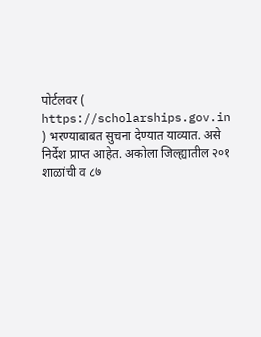पोर्टलवर ( https://scholarships.gov.in ) भरण्याबाबत सुचना देण्यात याव्यात. असे निर्देश प्राप्त आहेत. अकोला जिल्ह्यातील २०१ शाळांची व ८७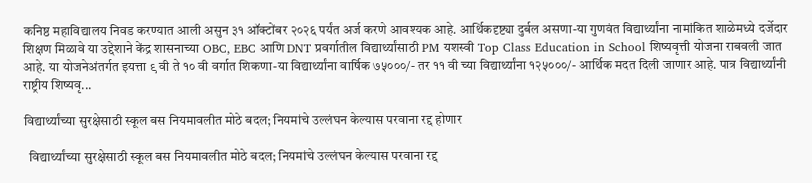कनिष्ठ महाविद्यालय निवड करण्यात आली असुन ३१ ऑक्टोंबर २०२६ पर्यंत अर्ज करणे आवश्यक आहे. आर्थिकदृष्ट्या दुर्बल असणा-या गुणवंत विद्यार्थ्यांना नामांकित शाळेमध्ये दर्जेदार शिक्षण मिळावे या उद्देशाने केंद्र शासनाच्या OBC, EBC आणि DNT प्रवर्गातील विद्यार्थ्यांसाठी PM यशस्वी Top Class Education in School शिष्यवृत्ती योजना राबवली जात आहे. या योजनेअंतर्गत इयत्ता ९ वी ते १० वी वर्गात शिकणा-या विद्यार्थ्यांना वार्षिक ७५०००/- तर ११ वी च्या विद्यार्थ्यांना १२५०००/- आर्थिक मदत दिली जाणार आहे. पात्र विद्यार्थ्यांनी राष्ट्रीय शिष्यवृ...

विद्यार्थ्यांच्या सुरक्षेसाठी स्कूल बस नियमावलीत मोठे बदल; नियमांचे उल्लंघन केल्यास परवाना रद्द होणार

  विद्यार्थ्यांच्या सुरक्षेसाठी स्कूल बस नियमावलीत मोठे बदल; नियमांचे उल्लंघन केल्यास परवाना रद्द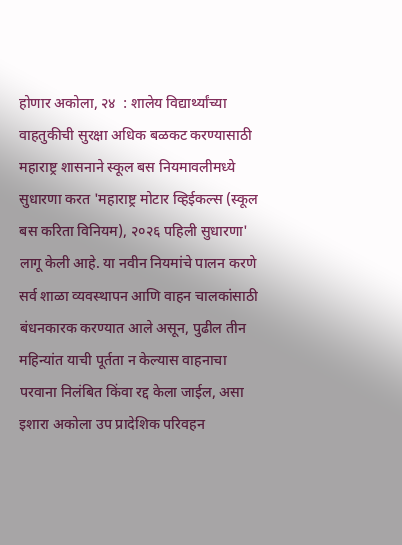होणार अकोला, २४  : शालेय विद्यार्थ्यांच्या वाहतुकीची सुरक्षा अधिक बळकट करण्यासाठी महाराष्ट्र शासनाने स्कूल बस नियमावलीमध्ये सुधारणा करत 'महाराष्ट्र मोटार व्हिईकल्स (स्कूल बस करिता विनियम), २०२६ पहिली सुधारणा' लागू केली आहे. या नवीन नियमांचे पालन करणे सर्व शाळा व्यवस्थापन आणि वाहन चालकांसाठी बंधनकारक करण्यात आले असून, पुढील तीन महिन्यांत याची पूर्तता न केल्यास वाहनाचा परवाना निलंबित किंवा रद्द केला जाईल, असा इशारा अकोला उप प्रादेशिक परिवहन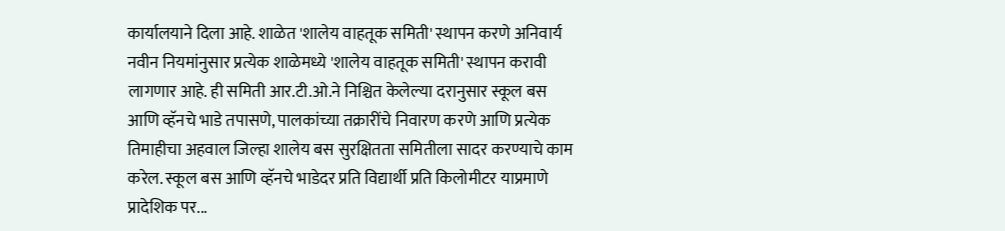कार्यालयाने दिला आहे. शाळेत 'शालेय वाहतूक समिती' स्थापन करणे अनिवार्य नवीन नियमांनुसार प्रत्येक शाळेमध्ये 'शालेय वाहतूक समिती' स्थापन करावी लागणार आहे. ही समिती आर.टी.ओ.ने निश्चित केलेल्या दरानुसार स्कूल बस आणि व्हॅनचे भाडे तपासणे, पालकांच्या तक्रारींचे निवारण करणे आणि प्रत्येक तिमाहीचा अहवाल जिल्हा शालेय बस सुरक्षितता समितीला सादर करण्याचे काम करेल. स्कूल बस आणि व्हॅनचे भाडेदर प्रति विद्यार्थी प्रति किलोमीटर याप्रमाणे प्रादेशिक पर...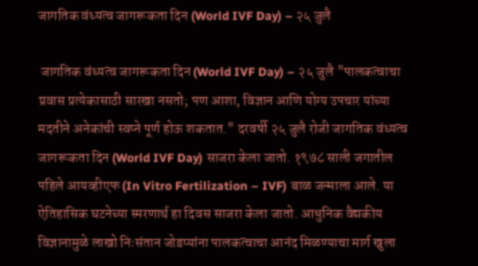जागतिक वंध्यत्व जागरूकता दिन (World IVF Day) – २५ जुलै

 जागतिक वंध्यत्व जागरूकता दिन (World IVF Day) – २५ जुलै "पालकत्वाचा प्रवास प्रत्येकासाठी सारखा नसतो; पण आशा, विज्ञान आणि योग्य उपचार यांच्या मदतीने अनेकांची स्वप्ने पूर्ण होऊ शकतात." दरवर्षी २५ जुलै रोजी जागतिक वंध्यत्व जागरूकता दिन (World IVF Day) साजरा केला जातो. १९७८ साली जगातील पहिले आयव्हीएफ (In Vitro Fertilization – IVF) बाळ जन्माला आले. या ऐतिहासिक घटनेच्या स्मरणार्थ हा दिवस साजरा केला जातो. आधुनिक वैद्यकीय विज्ञानामुळे लाखो निःसंतान जोडप्यांना पालकत्वाचा आनंद मिळण्याचा मार्ग खुला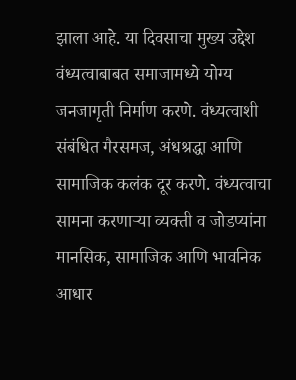झाला आहे. या दिवसाचा मुख्य उद्देश वंध्यत्वाबाबत समाजामध्ये योग्य जनजागृती निर्माण करणे. वंध्यत्वाशी संबंधित गैरसमज, अंधश्रद्धा आणि सामाजिक कलंक दूर करणे. वंध्यत्वाचा सामना करणाऱ्या व्यक्ती व जोडप्यांना मानसिक, सामाजिक आणि भावनिक आधार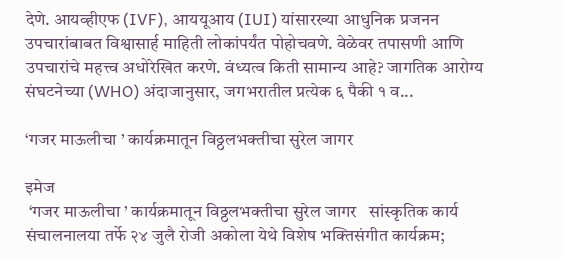देणे. आयव्हीएफ (IVF), आययूआय (IUI) यांसारख्या आधुनिक प्रजनन उपचारांबाबत विश्वासार्ह माहिती लोकांपर्यंत पोहोचवणे. वेळेवर तपासणी आणि उपचारांचे महत्त्व अधोरेखित करणे. वंध्यत्व किती सामान्य आहे? जागतिक आरोग्य संघटनेच्या (WHO) अंदाजानुसार, जगभरातील प्रत्येक ६ पैकी १ व...

‘गजर माऊलीचा ’ कार्यक्रमातून विठ्ठलभक्तीचा सुरेल जागर

इमेज
 ‘गजर माऊलीचा ’ कार्यक्रमातून विठ्ठलभक्तीचा सुरेल जागर   सांस्कृतिक कार्य संचालनालया तर्फे २४ जुलै रोजी अकोला येथे विशेष भक्तिसंगीत कार्यक्रम;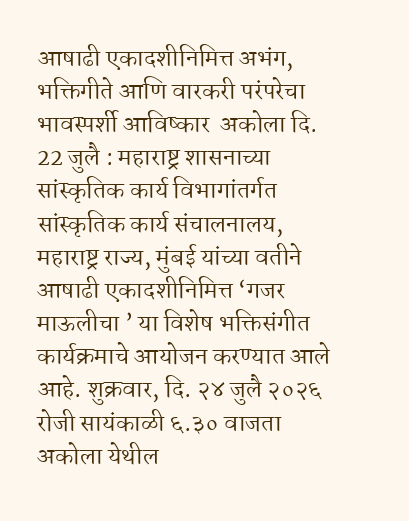आषाढी एकादशीनिमित्त अभंग, भक्तिगीते आणि वारकरी परंपरेचा भावस्पर्शी आविष्कार  अकोला दि. 22 जुलै : महाराष्ट्र शासनाच्या सांस्कृतिक कार्य विभागांतर्गत सांस्कृतिक कार्य संचालनालय, महाराष्ट्र राज्य, मुंबई यांच्या वतीने आषाढी एकादशीनिमित्त ‘गजर माऊलीचा ’ या विशेष भक्तिसंगीत कार्यक्रमाचे आयोजन करण्यात आले आहे. शुक्रवार, दि. २४ जुलै २०२६ रोजी सायंकाळी ६.३० वाजता अकोला येथील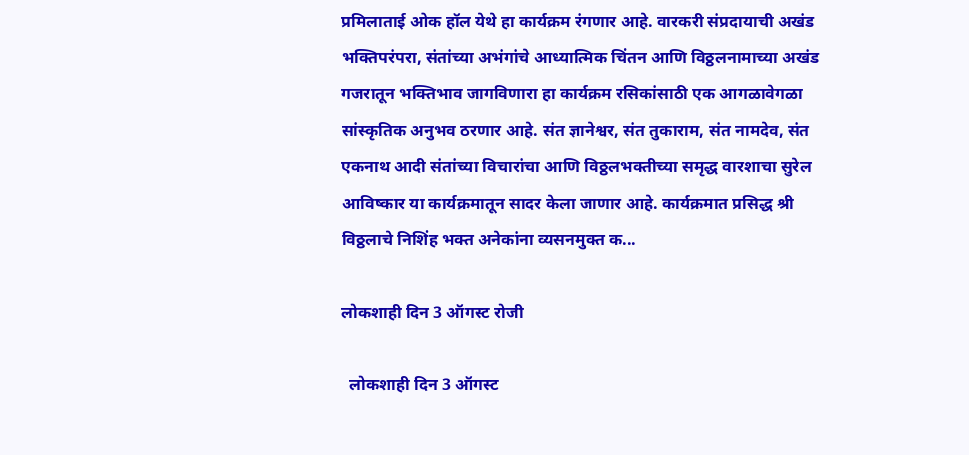प्रमिलाताई ओक हॉल येथे हा कार्यक्रम रंगणार आहे. वारकरी संप्रदायाची अखंड भक्तिपरंपरा, संतांच्या अभंगांचे आध्यात्मिक चिंतन आणि विठ्ठलनामाच्या अखंड गजरातून भक्तिभाव जागविणारा हा कार्यक्रम रसिकांसाठी एक आगळावेगळा सांस्कृतिक अनुभव ठरणार आहे. संत ज्ञानेश्वर, संत तुकाराम, संत नामदेव, संत एकनाथ आदी संतांच्या विचारांचा आणि विठ्ठलभक्तीच्या समृद्ध वारशाचा सुरेल आविष्कार या कार्यक्रमातून सादर केला जाणार आहे. कार्यक्रमात प्रसिद्ध श्री विठ्ठलाचे निशिंह भक्त अनेकांना व्यसनमुक्त क...

लोकशाही दिन 3 ऑगस्ट रोजी

  लोकशाही दिन 3 ऑगस्ट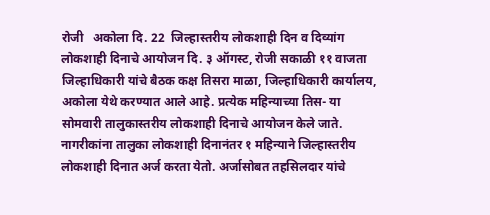रोजी   अकोला दि. 22  जिल्हास्तरीय लोकशाही दिन व दिव्यांग लोकशाही दिनाचे आयोजन दि. ३ ऑगस्ट, रोजी सकाळी ११ वाजता  जिल्हाधिकारी यांचे बैठक कक्ष तिसरा माळा, जिल्हाधिकारी कार्यालय, अकोला येथे करण्यात आले आहे. प्रत्येक महिन्याच्या तिस- या सोमवारी तालुकास्तरीय लोकशाही दिनाचे आयोजन केले जाते. नागरीकांना तालुका लोकशाही दिनानंतर १ महिन्याने जिल्हास्तरीय लोकशाही दिनात अर्ज करता येतो. अर्जासोबत तहसिलदार यांचे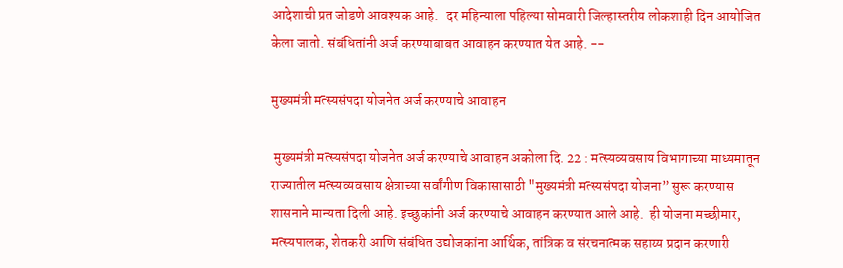आदेशाची प्रत जोडणे आवश्यक आहे.   दर महिन्याला पहिल्या सोमवारी जिल्हास्तरीय लोकशाही दिन आयोजित केला जातो. संबंधितांनी अर्ज करण्याबाबत आवाहन करण्यात येत आहे. --

मुख्यमंत्री मत्स्यसंपदा योजनेत अर्ज करण्याचे आवाहन

 मुख्यमंत्री मत्स्यसंपदा योजनेत अर्ज करण्याचे आवाहन अकोला दि. 22 : मत्स्यव्यवसाय विभागाच्या माध्यमातून राज्यातील मत्स्यव्यवसाय क्षेत्राच्या सर्वांगीण विकासासाठी "मुख्यमंत्री मत्स्यसंपदा योजना” सुरू करण्यास शासनाने मान्यता दिली आहे. इच्छुकांनी अर्ज करण्याचे आवाहन करण्यात आले आहे.  ही योजना मच्छीमार, मत्स्यपालक, शेतकरी आणि संबंधित उद्योजकांना आर्थिक, तांत्रिक व संरचनात्मक सहाय्य प्रदान करणारी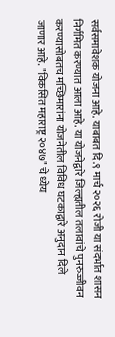सर्वसमावेशक योजना आहे. याबाबत दि.९ मार्च २०२६ रोजी या संदर्भात शासन निर्गमित करण्यात आला आहे. या योजनेद्वारे जिल्ह्यतील तलावांचे पुनरुज्जीवन करण्यासोबतच मच्छिमारांना योजनेतील विविध घटकाद्वारे अनुदान दिले जाणार आहे. "विकसित महाराष्ट्र २०४७" चे ध्येय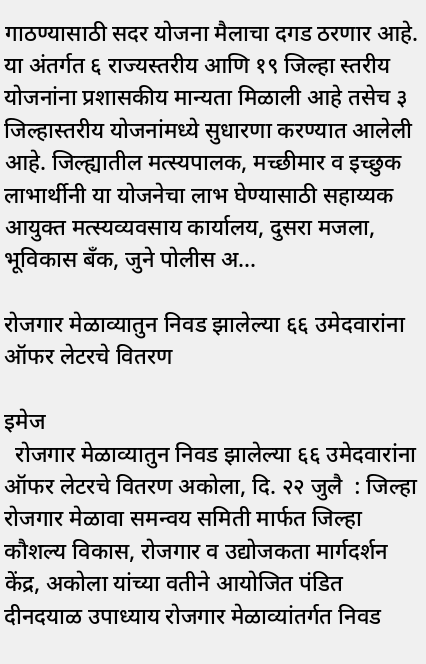गाठण्यासाठी सदर योजना मैलाचा दगड ठरणार आहे. या अंतर्गत ६ राज्यस्तरीय आणि १९ जिल्हा स्तरीय योजनांना प्रशासकीय मान्यता मिळाली आहे तसेच ३ जिल्हास्तरीय योजनांमध्ये सुधारणा करण्यात आलेली आहे. जिल्ह्यातील मत्स्यपालक, मच्छीमार व इच्छुक लाभार्थीनी या योजनेचा लाभ घेण्यासाठी सहाय्यक आयुक्त मत्स्यव्यवसाय कार्यालय, दुसरा मजला, भूविकास बँक, जुने पोलीस अ...

रोजगार मेळाव्यातुन निवड झालेल्या ६६ उमेदवारांना ऑफर लेटरचे वितरण

इमेज
  रोजगार मेळाव्यातुन निवड झालेल्या ६६ उमेदवारांना ऑफर लेटरचे वितरण अकोला, दि. २२ जुलै  : जिल्हा रोजगार मेळावा समन्वय समिती मार्फत जिल्हा कौशल्य विकास, रोजगार व उद्योजकता मार्गदर्शन केंद्र, अकोला यांच्या वतीने आयोजित पंडित दीनदयाळ उपाध्याय रोजगार मेळाव्यांतर्गत निवड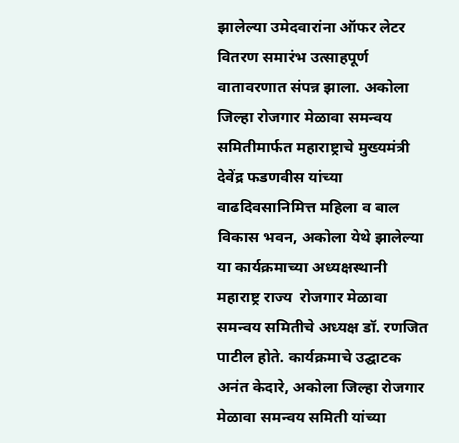झालेल्या उमेदवारांना ऑफर लेटर वितरण समारंभ उत्साहपूर्ण वातावरणात संपन्न झाला. अकोला जिल्हा रोजगार मेळावा समन्वय समितीमार्फत महाराष्ट्राचे मुख्यमंत्री  देवेंद्र फडणवीस यांच्या वाढदिवसानिमित्त महिला व बाल विकास भवन, अकोला येथे झालेल्या या कार्यक्रमाच्या अध्यक्षस्थानी  महाराष्ट्र राज्य  रोजगार मेळावा समन्वय समितीचे अध्यक्ष डॉ. रणजित पाटील होते. कार्यक्रमाचे उद्घाटक अनंत केदारे, अकोला जिल्हा रोजगार मेळावा समन्वय समिती यांच्या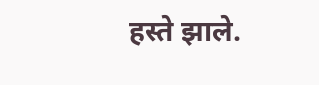हस्ते झाले.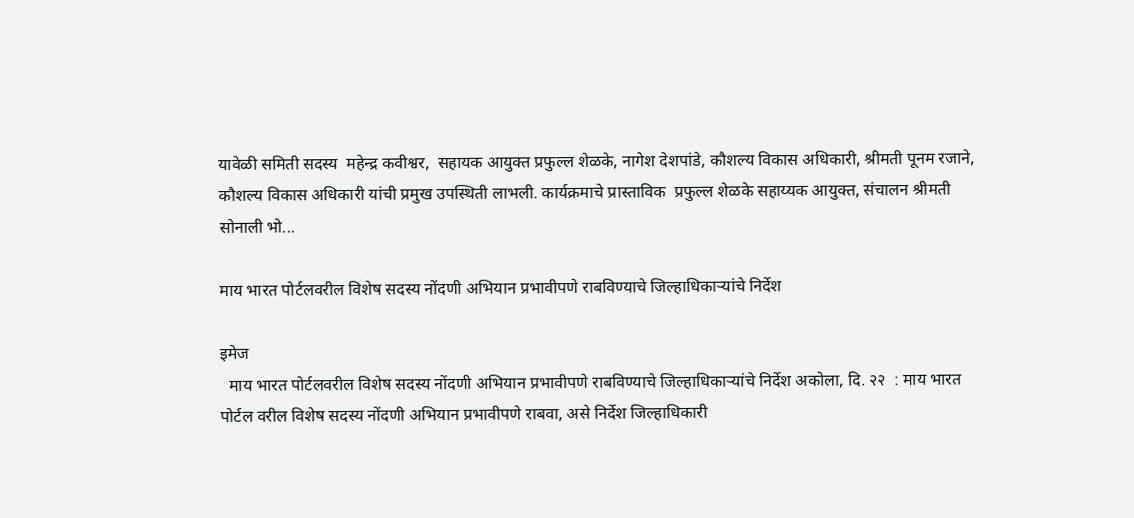यावेळी समिती सदस्य  महेन्द्र कवीश्वर,  सहायक आयुक्त प्रफुल्ल शेळके, नागेश देशपांडे, कौशल्य विकास अधिकारी, श्रीमती पूनम रजाने, कौशल्य विकास अधिकारी यांची प्रमुख उपस्थिती लाभली. कार्यक्रमाचे प्रास्ताविक  प्रफुल्ल शेळके सहाय्यक आयुक्त, संचालन श्रीमती सोनाली भो...

माय भारत पोर्टलवरील विशेष सदस्य नोंदणी अभियान प्रभावीपणे राबविण्याचे जिल्हाधिकाऱ्यांचे निर्देश

इमेज
  माय भारत पोर्टलवरील विशेष सदस्य नोंदणी अभियान प्रभावीपणे राबविण्याचे जिल्हाधिकाऱ्यांचे निर्देश अकोला, दि. २२  : माय भारत पोर्टल वरील विशेष सदस्य नोंदणी अभियान प्रभावीपणे राबवा, असे निर्देश जिल्हाधिकारी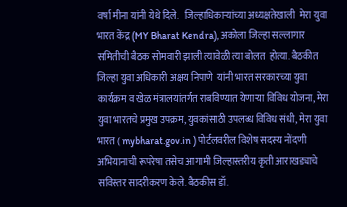वर्षा मीना यांनी येथे दिले.   जिल्हाधिकाऱ्यांच्या अध्यक्षतेखाली  मेरा युवा भारत केंद्र (MY Bharat Kendra), अकोला जिल्हा सल्लागार समितीची बैठक सोमवारी झाली त्यावेळी त्या बोलत  होत्या. बैठकीत  जिल्हा युवा अधिकारी अक्षय निपाणे  यांनी भारत सरकारच्या युवा कार्यक्रम व खेळ मंत्रालयांतर्गत राबविण्यात येणाऱ्या विविध योजना, मेरा युवा भारतचे प्रमुख उपक्रम, युवकांसाठी उपलब्ध विविध संधी, मेरा युवा भारत ( mybharat.gov.in ) पोर्टलवरील विशेष सदस्य नोंदणी अभियानाची रूपरेषा तसेच आगामी जिल्हास्तरीय कृती आराखड्याचे सविस्तर सादरीकरण केले. बैठकीस डॉ.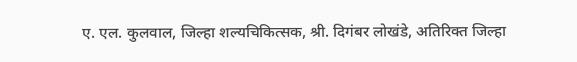ए. एल. कुलवाल, जिल्हा शल्यचिकित्सक, श्री. दिगंबर लोखंडे, अतिरिक्त जिल्हा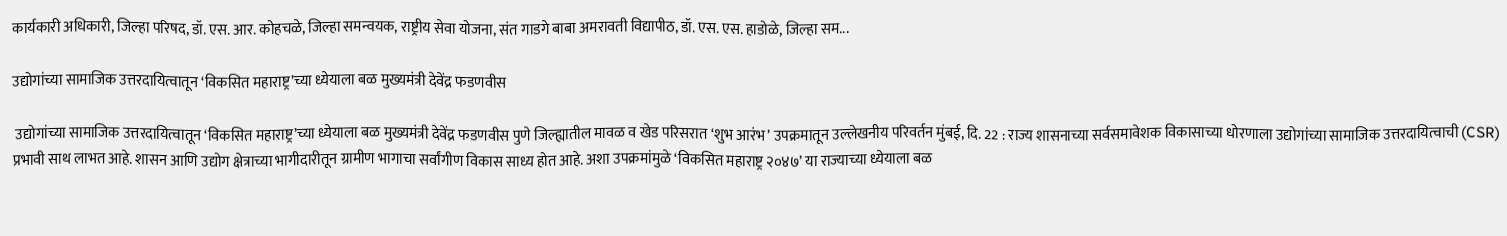कार्यकारी अधिकारी, जिल्हा परिषद, डॉ. एस. आर. कोहचळे, जिल्हा समन्वयक, राष्ट्रीय सेवा योजना, संत गाडगे बाबा अमरावती विद्यापीठ, डॉ. एस. एस. हाडोळे, जिल्हा सम...

उद्योगांच्या सामाजिक उत्तरदायित्वातून ‘विकसित महाराष्ट्र’च्या ध्येयाला बळ मुख्यमंत्री देवेंद्र फडणवीस

 उद्योगांच्या सामाजिक उत्तरदायित्वातून ‘विकसित महाराष्ट्र’च्या ध्येयाला बळ मुख्यमंत्री देवेंद्र फडणवीस पुणे जिल्ह्यातील मावळ व खेड परिसरात ‘शुभ आरंभ’ उपक्रमातून उल्लेखनीय परिवर्तन मुंबई, दि. 22 : राज्य शासनाच्या सर्वसमावेशक विकासाच्या धोरणाला उद्योगांच्या सामाजिक उत्तरदायित्वाची (CSR) प्रभावी साथ लाभत आहे. शासन आणि उद्योग क्षेत्राच्या भागीदारीतून ग्रामीण भागाचा सर्वांगीण विकास साध्य होत आहे. अशा उपक्रमांमुळे ‘विकसित महाराष्ट्र २०४७’ या राज्याच्या ध्येयाला बळ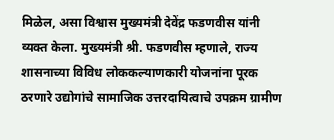मिळेल, असा विश्वास मुख्यमंत्री देवेंद्र फडणवीस यांनी व्यक्त केला. मुख्यमंत्री श्री. फडणवीस म्हणाले, राज्य शासनाच्या विविध लोककल्याणकारी योजनांना पूरक ठरणारे उद्योगांचे सामाजिक उत्तरदायित्वाचे उपक्रम ग्रामीण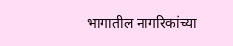भागातील नागरिकांच्या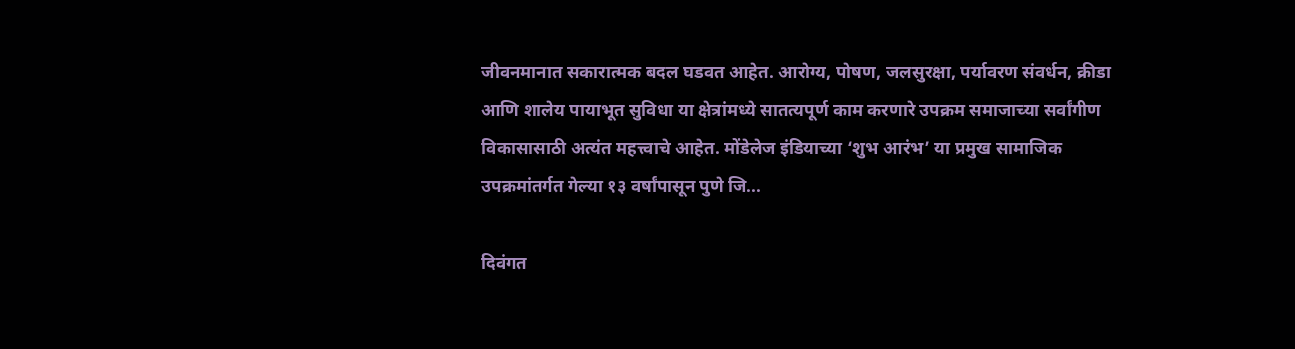जीवनमानात सकारात्मक बदल घडवत आहेत. आरोग्य, पोषण, जलसुरक्षा, पर्यावरण संवर्धन, क्रीडा आणि शालेय पायाभूत सुविधा या क्षेत्रांमध्ये सातत्यपूर्ण काम करणारे उपक्रम समाजाच्या सर्वांगीण विकासासाठी अत्यंत महत्त्वाचे आहेत. मोंडेलेज इंडियाच्या ‘शुभ आरंभ’ या प्रमुख सामाजिक उपक्रमांतर्गत गेल्या १३ वर्षांपासून पुणे जि...

दिवंगत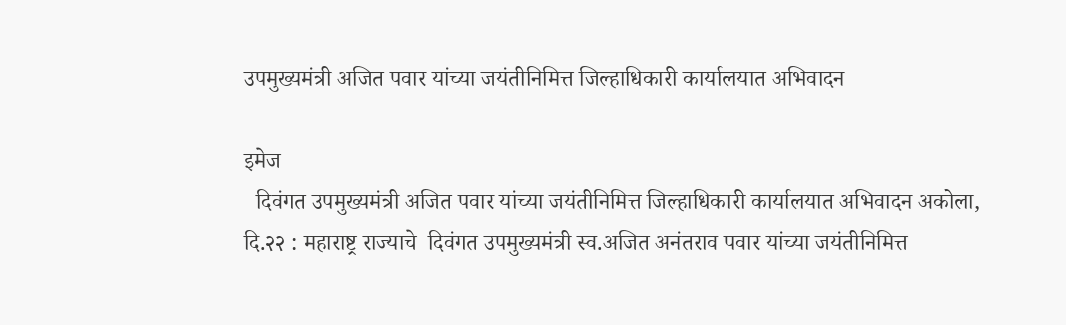उपमुख्यमंत्री अजित पवार यांच्या जयंतीनिमित्त जिल्हाधिकारी कार्यालयात अभिवादन

इमेज
  दिवंगत उपमुख्यमंत्री अजित पवार यांच्या जयंतीनिमित्त जिल्हाधिकारी कार्यालयात अभिवादन अकोला, दि.२२ : महाराष्ट्र राज्याचे  दिवंगत उपमुख्यमंत्री स्व.अजित अनंतराव पवार यांच्या जयंतीनिमित्त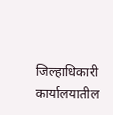जिल्हाधिकारी कार्यालयातील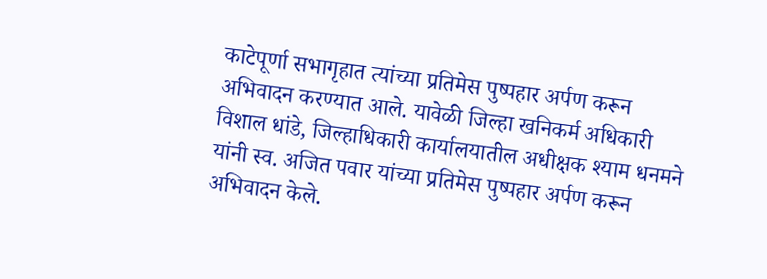काटेपूर्णा सभागृहात त्यांच्या प्रतिमेस पुष्पहार अर्पण करून अभिवादन करण्यात आले. यावेळी जिल्हा खनिकर्म अधिकारी विशाल धांडे, जिल्हाधिकारी कार्यालयातील अधीक्षक श्याम धनमने यांनी स्व. अजित पवार यांच्या प्रतिमेस पुष्पहार अर्पण करून अभिवादन केले.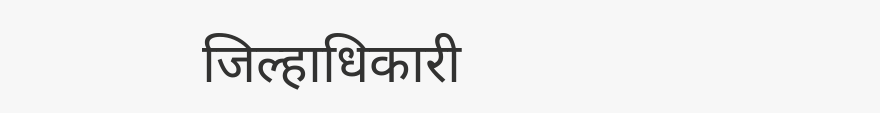जिल्हाधिकारी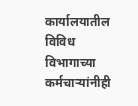कार्यालयातील विविध विभागाच्या कर्मचाऱ्यांनीही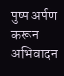पुष्प अर्पण करून अभिवादन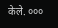केले. ०००